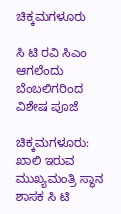ಚಿಕ್ಕಮಗಳೂರು

ಸಿ ಟಿ ರವಿ ಸಿಎಂ ಆಗಲೆಂದು ಬೆಂಬಲಿಗರಿಂದ ವಿಶೇಷ ಪೂಜೆ

ಚಿಕ್ಕಮಗಳೂರು: ಖಾಲಿ ಇರುವ ಮುಖ್ಯಮಂತ್ರಿ ಸ್ಥಾನ ಶಾಸಕ ಸಿ ಟಿ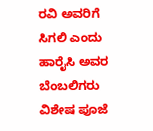ರವಿ ಅವರಿಗೆ ಸಿಗಲಿ ಎಂದು ಹಾರೈಸಿ ಅವರ ಬೆಂಬಲಿಗರು ವಿಶೇಷ ಪೂಜೆ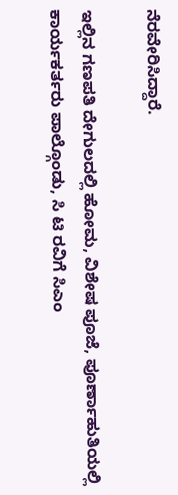ನೆರವೇರಿಸಿದ್ದಾರೆ.

ಇಲ್ಲಿನ ಗಣಪತಿ ದೇಗುಲದಲ್ಲಿ ಹೋಮ, ವಿಶೇಷ ಪೂಜೆ, ಪೂರ್ಣಾಹುತಿಯಲ್ಲಿ ಕಾರ್ಯಕರ್ತರು ಪಾಲ್ಗೊಂಡು, ಸಿ ಟಿ ರವಿಗೆ ಸಿಎಂ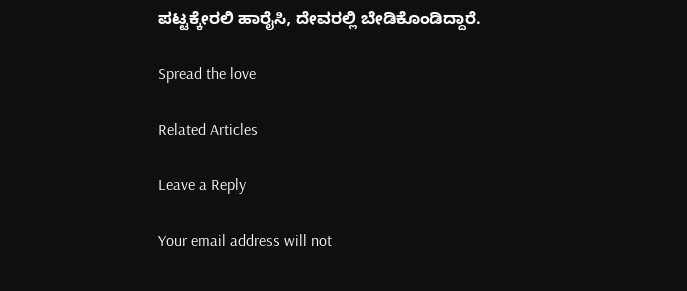ಪಟ್ಟಕ್ಕೇರಲಿ ಹಾರೈಸಿ, ದೇವರಲ್ಲಿ ಬೇಡಿಕೊಂಡಿದ್ದಾರೆ.

Spread the love

Related Articles

Leave a Reply

Your email address will not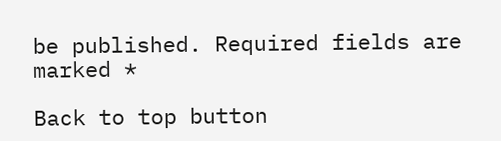be published. Required fields are marked *

Back to top button